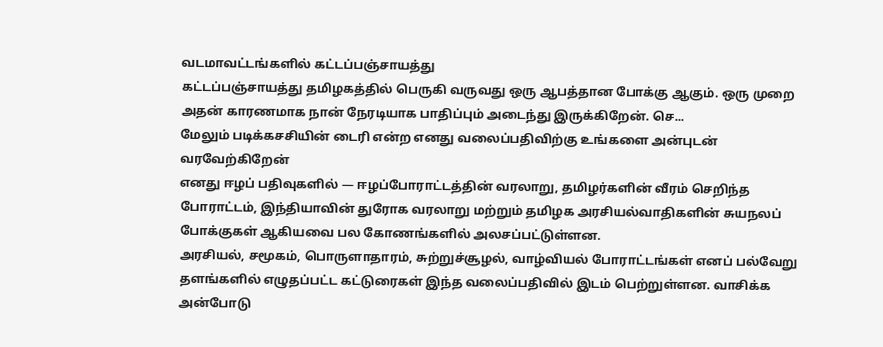வடமாவட்டங்களில் கட்டப்பஞ்சாயத்து
கட்டப்பஞ்சாயத்து தமிழகத்தில் பெருகி வருவது ஒரு ஆபத்தான போக்கு ஆகும். ஒரு முறை அதன் காரணமாக நான் நேரடியாக பாதிப்பும் அடைந்து இருக்கிறேன். செ...
மேலும் படிக்கசசியின் டைரி என்ற எனது வலைப்பதிவிற்கு உங்களை அன்புடன் வரவேற்கிறேன்
எனது ஈழப் பதிவுகளில் — ஈழப்போராட்டத்தின் வரலாறு, தமிழர்களின் வீரம் செறிந்த போராட்டம், இந்தியாவின் துரோக வரலாறு மற்றும் தமிழக அரசியல்வாதிகளின் சுயநலப் போக்குகள் ஆகியவை பல கோணங்களில் அலசப்பட்டுள்ளன.
அரசியல், சமூகம், பொருளாதாரம், சுற்றுச்சூழல், வாழ்வியல் போராட்டங்கள் எனப் பல்வேறு தளங்களில் எழுதப்பட்ட கட்டுரைகள் இந்த வலைப்பதிவில் இடம் பெற்றுள்ளன. வாசிக்க அன்போடு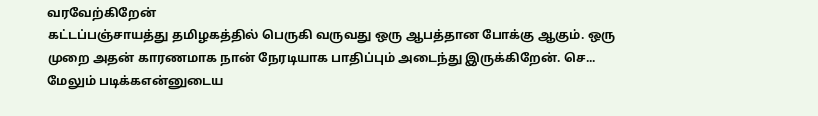வரவேற்கிறேன்
கட்டப்பஞ்சாயத்து தமிழகத்தில் பெருகி வருவது ஒரு ஆபத்தான போக்கு ஆகும். ஒரு முறை அதன் காரணமாக நான் நேரடியாக பாதிப்பும் அடைந்து இருக்கிறேன். செ...
மேலும் படிக்கஎன்னுடைய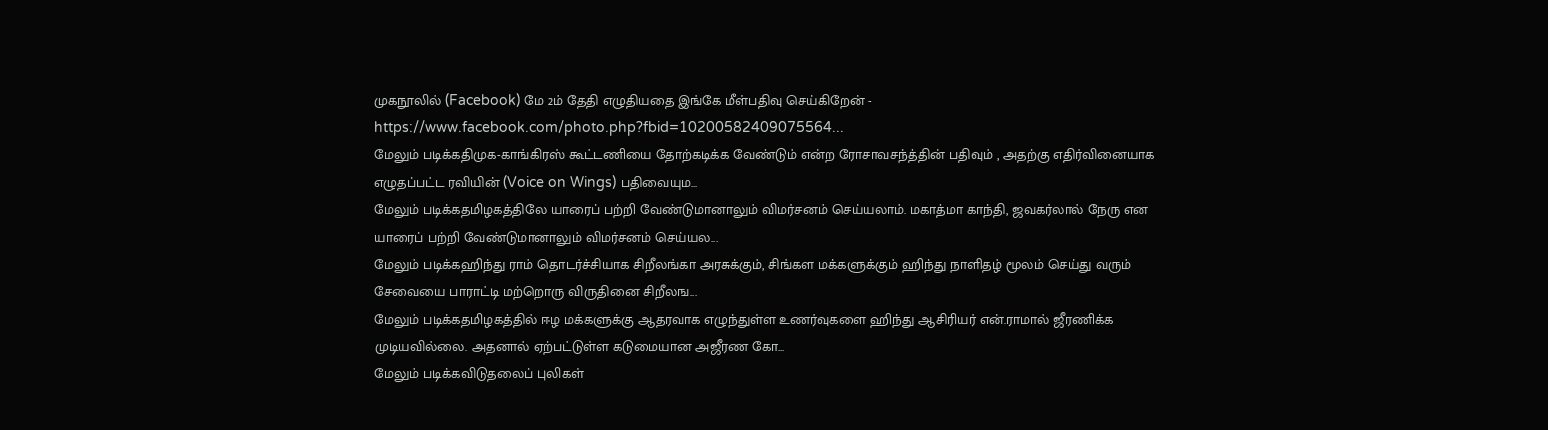முகநூலில் (Facebook) மே 2ம் தேதி எழுதியதை இங்கே மீள்பதிவு செய்கிறேன் - https://www.facebook.com/photo.php?fbid=10200582409075564...
மேலும் படிக்கதிமுக-காங்கிரஸ் கூட்டணியை தோற்கடிக்க வேண்டும் என்ற ரோசாவசந்த்தின் பதிவும் , அதற்கு எதிர்வினையாக எழுதப்பட்ட ரவியின் (Voice on Wings) பதிவையும...
மேலும் படிக்கதமிழகத்திலே யாரைப் பற்றி வேண்டுமானாலும் விமர்சனம் செய்யலாம். மகாத்மா காந்தி, ஜவகர்லால் நேரு என யாரைப் பற்றி வேண்டுமானாலும் விமர்சனம் செய்யல...
மேலும் படிக்கஹிந்து ராம் தொடர்ச்சியாக சிறீலங்கா அரசுக்கும், சிங்கள மக்களுக்கும் ஹிந்து நாளிதழ் மூலம் செய்து வரும் சேவையை பாராட்டி மற்றொரு விருதினை சிறீலங...
மேலும் படிக்கதமிழகத்தில் ஈழ மக்களுக்கு ஆதரவாக எழுந்துள்ள உணர்வுகளை ஹிந்து ஆசிரியர் என்.ராமால் ஜீரணிக்க முடியவில்லை. அதனால் ஏற்பட்டுள்ள கடுமையான அஜீரண கோ...
மேலும் படிக்கவிடுதலைப் புலிகள்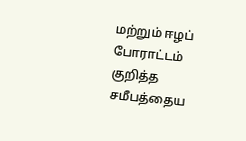மற்றும் ஈழப் போராட்டம் குறித்த சமீபத்தைய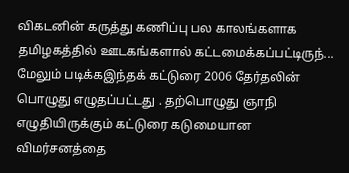விகடனின் கருத்து கணிப்பு பல காலங்களாக தமிழகத்தில் ஊடகங்களால் கட்டமைக்கப்பட்டிருந்...
மேலும் படிக்கஇந்தக் கட்டுரை 2006 தேர்தலின் பொழுது எழுதப்பட்டது . தற்பொழுது ஞாநி எழுதியிருக்கும் கட்டுரை கடுமையான விமர்சனத்தை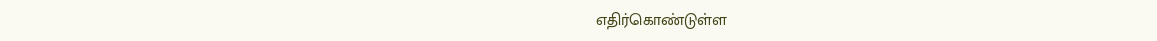எதிர்கொண்டுள்ள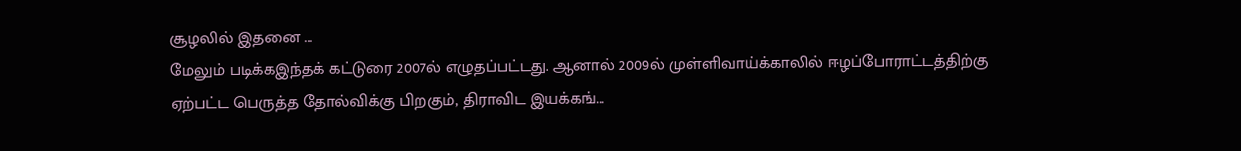சூழலில் இதனை ...
மேலும் படிக்கஇந்தக் கட்டுரை 2007ல் எழுதப்பட்டது. ஆனால் 2009ல் முள்ளிவாய்க்காலில் ஈழப்போராட்டத்திற்கு ஏற்பட்ட பெருத்த தோல்விக்கு பிறகும், திராவிட இயக்கங்...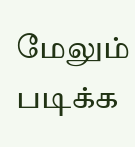மேலும் படிக்க